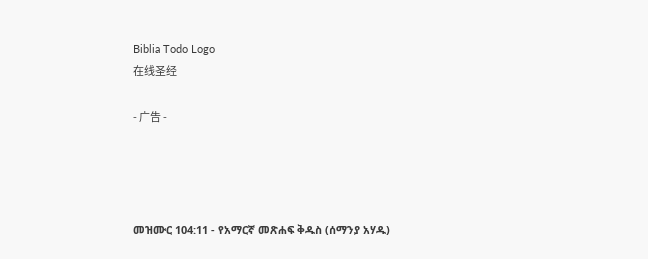Biblia Todo Logo
在线圣经

- 广告 -




መዝሙር 104:11 - የአማርኛ መጽሐፍ ቅዱስ (ሰማንያ አሃዱ)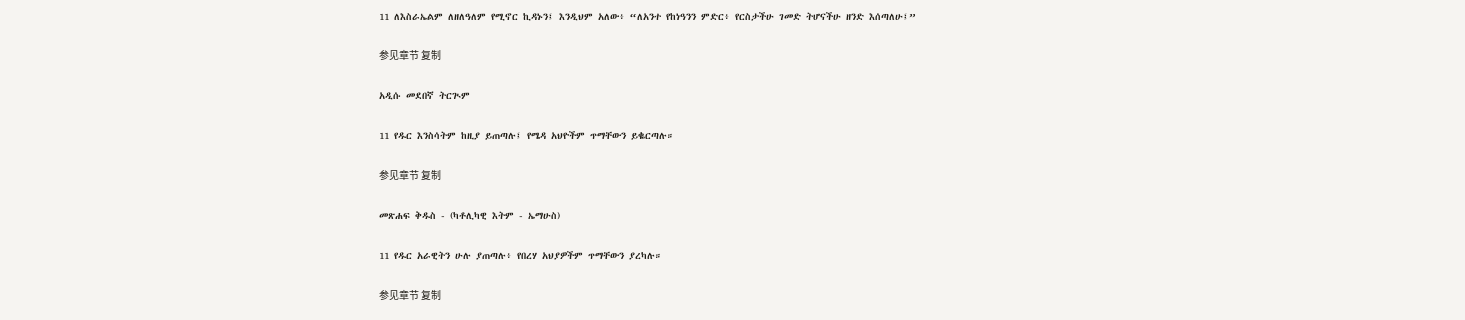11 ለእስራኤልም ለዘለዓለም የሚኖር ኪዳኑን፤ እንዲህም አለው፥ “ለአንተ የከነዓንን ምድር፥ የርስታችሁ ገመድ ትሆናችሁ ዘንድ እሰጣለሁ፤”

参见章节 复制

አዲሱ መደበኛ ትርጒም

11 የዱር እንስሳትም ከዚያ ይጠጣሉ፤ የሜዳ አህዮችም ጥማቸውን ይቈርጣሉ።

参见章节 复制

መጽሐፍ ቅዱስ - (ካቶሊካዊ እትም - ኤማሁስ)

11 የዱር አራዊትን ሁሉ ያጠጣሉ፥ የበረሃ አህያዎችም ጥማቸውን ያረካሉ።

参见章节 复制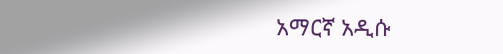አማርኛ አዲሱ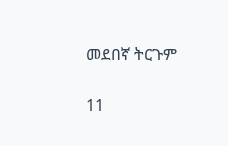መደበኛ ትርጉም

11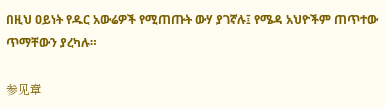በዚህ ዐይነት የዱር አውሬዎች የሚጠጡት ውሃ ያገኛሉ፤ የሜዳ አህዮችም ጠጥተው ጥማቸውን ያረካሉ።

参见章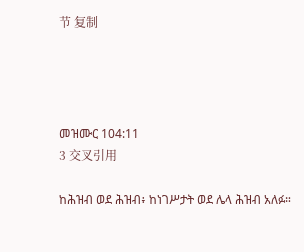节 复制




መዝሙር 104:11
3 交叉引用

ከሕዝብ ወደ ሕዝብ፥ ከነገሥታት ወደ ሌላ ሕዝብ አለፉ።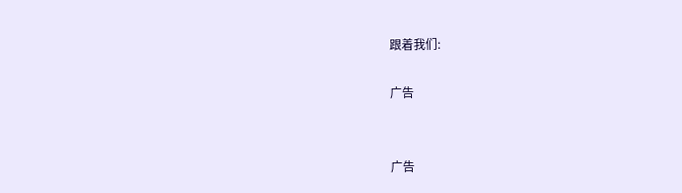跟着我们:

广告


广告